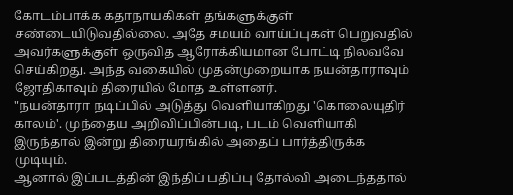கோடம்பாக்க கதாநாயகிகள் தங்களுக்குள் சண்டையிடுவதில்லை. அதே சமயம் வாய்ப்புகள் பெறுவதில் அவர்களுக்குள் ஒருவித ஆரோக்கியமான போட்டி நிலவவே செய்கிறது. அந்த வகையில் முதன்முறையாக நயன்தாராவும் ஜோதிகாவும் திரையில் மோத உள்ளனர்.
"நயன்தாரா நடிப்பில் அடுத்து வெளியாகிறது 'கொலையுதிர் காலம்'. முந்தைய அறிவிப்பின்படி, படம் வெளியாகி இருந்தால் இன்று திரையரங்கில் அதைப் பார்த்திருக்க முடியும்.
ஆனால் இப்படத்தின் இந்திப் பதிப்பு தோல்வி அடைந்ததால்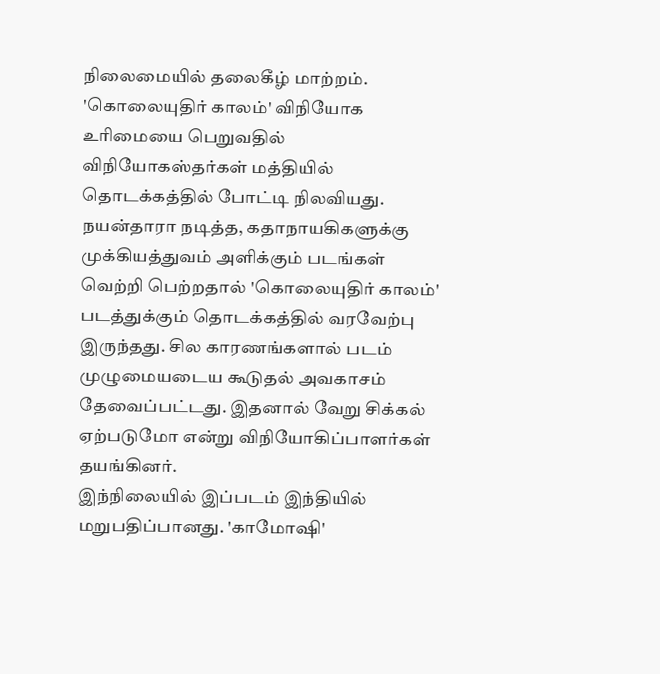நிலைமையில் தலைகீழ் மாற்றம். 'கொலையுதிர் காலம்' விநியோக உரிமையை பெறுவதில் விநியோகஸ்தர்கள் மத்தியில் தொடக்கத்தில் போட்டி நிலவியது.
நயன்தாரா நடித்த, கதாநாயகிகளுக்கு முக்கியத்துவம் அளிக்கும் படங்கள் வெற்றி பெற்றதால் 'கொலையுதிர் காலம்' படத்துக்கும் தொடக்கத்தில் வரவேற்பு இருந்தது. சில காரணங்களால் படம் முழுமையடைய கூடுதல் அவகாசம் தேவைப்பட்டது. இதனால் வேறு சிக்கல் ஏற்படுமோ என்று விநியோகிப்பாளர்கள் தயங்கினர்.
இந்நிலையில் இப்படம் இந்தியில் மறுபதிப்பானது. 'காமோஷி'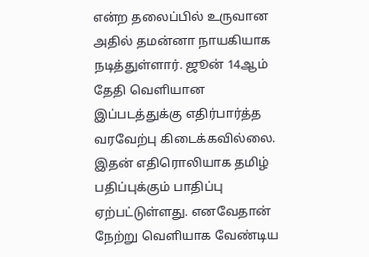என்ற தலைப்பில் உருவான அதில் தமன்னா நாயகியாக நடித்துள்ளார். ஜூன் 14ஆம் தேதி வெளியான இப்படத்துக்கு எதிர்பார்த்த வரவேற்பு கிடைக்கவில்லை.
இதன் எதிரொலியாக தமிழ் பதிப்புக்கும் பாதிப்பு ஏற்பட்டுள்ளது. எனவேதான் நேற்று வெளியாக வேண்டிய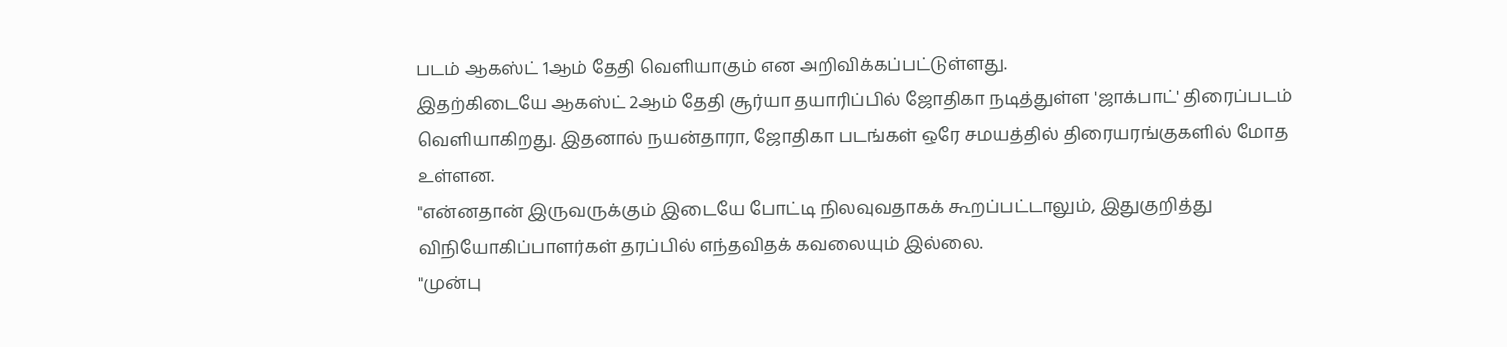படம் ஆகஸ்ட் 1ஆம் தேதி வெளியாகும் என அறிவிக்கப்பட்டுள்ளது.
இதற்கிடையே ஆகஸ்ட் 2ஆம் தேதி சூர்யா தயாரிப்பில் ஜோதிகா நடித்துள்ள 'ஜாக்பாட்' திரைப்படம் வெளியாகிறது. இதனால் நயன்தாரா, ஜோதிகா படங்கள் ஒரே சமயத்தில் திரையரங்குகளில் மோத உள்ளன.
"என்னதான் இருவருக்கும் இடையே போட்டி நிலவுவதாகக் கூறப்பட்டாலும், இதுகுறித்து விநியோகிப்பாளர்கள் தரப்பில் எந்தவிதக் கவலையும் இல்லை.
"முன்பு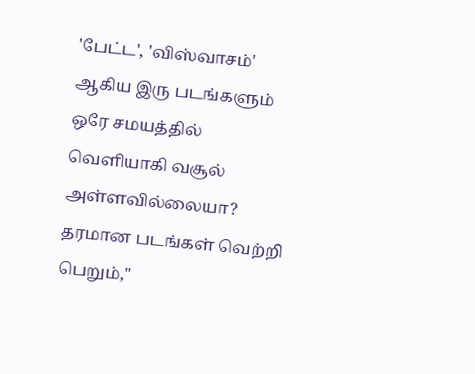'பேட்ட', 'விஸ்வாசம்' ஆகிய இரு படங்களும் ஒரே சமயத்தில் வெளியாகி வசூல் அள்ளவில்லையா? தரமான படங்கள் வெற்றி பெறும்,"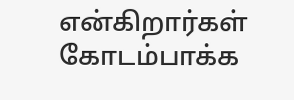என்கிறார்கள் கோடம்பாக்க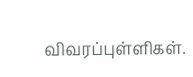விவரப்புள்ளிகள்.